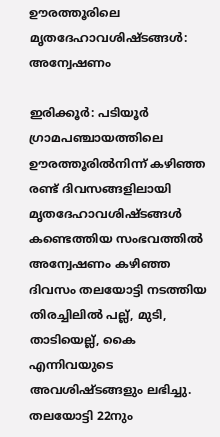ഊരത്തൂരിലെ മൃതദേഹാവശിഷ്ടങ്ങൾ: അന്വേഷണം

ഇരിക്കൂർ: പടിയൂർ ഗ്രാമപഞ്ചായത്തിലെ ഊരത്തൂരിൽനിന്ന് കഴിഞ്ഞ രണ്ട് ദിവസങ്ങളിലായി മൃതദേഹാവശിഷ്ടങ്ങൾ കണ്ടെത്തിയ സംഭവത്തിൽ അന്വേഷണം കഴിഞ്ഞ ദിവസം തലയോട്ടി നടത്തിയ തിരച്ചിലിൽ പല്ല്, മുടി, താടിയെല്ല്, കൈ എന്നിവയുടെ അവശിഷ്ടങ്ങളും ലഭിച്ചു. തലയോട്ടി 22നും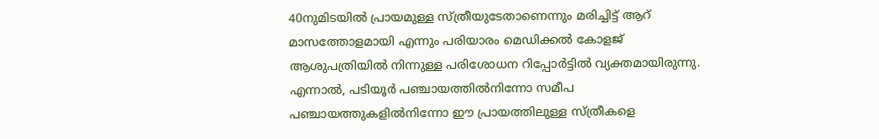40നുമിടയിൽ പ്രായമുള്ള സ്ത്രീയുടേതാണെന്നും മരിച്ചിട്ട് ആറ് മാസത്തോളമായി എന്നും പരിയാരം മെഡിക്കൽ കോളജ് ആശുപത്രിയിൽ നിന്നുള്ള പരിശോധന റിപ്പോർട്ടിൽ വ്യക്തമായിരുന്നു. എന്നാൽ, പടിയൂർ പഞ്ചായത്തിൽനിന്നോ സമീപ പഞ്ചായത്തുകളിൽനിന്നോ ഈ പ്രായത്തിലുള്ള സ്ത്രീകളെ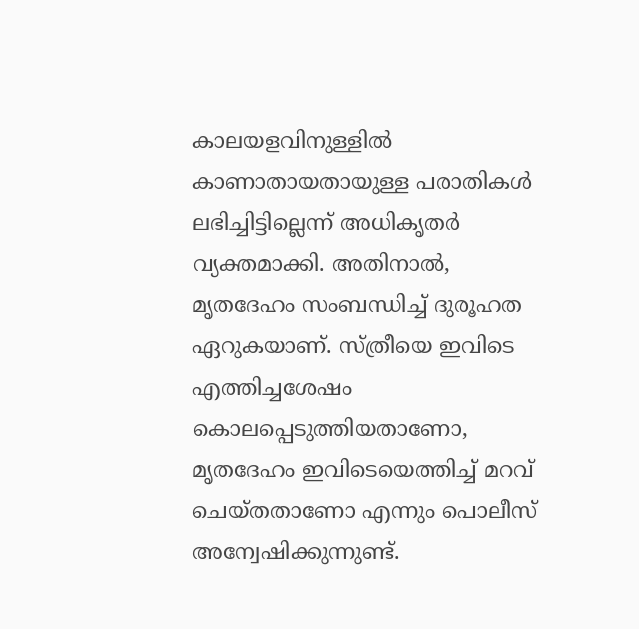കാലയളവിനുള്ളിൽ കാണാതായതായുള്ള പരാതികൾ ലഭിച്ചിട്ടില്ലെന്ന് അധികൃതർ വ്യക്തമാക്കി. അതിനാൽ, മൃതദേഹം സംബന്ധിച്ച് ദുരൂഹത ഏറുകയാണ്. സ്ത്രീയെ ഇവിടെ എത്തിച്ചശേഷം കൊലപ്പെടുത്തിയതാണോ, മൃതദേഹം ഇവിടെയെത്തിച്ച് മറവ് ചെയ്തതാണോ എന്നും പൊലീസ് അന്വേഷിക്കുന്നുണ്ട്.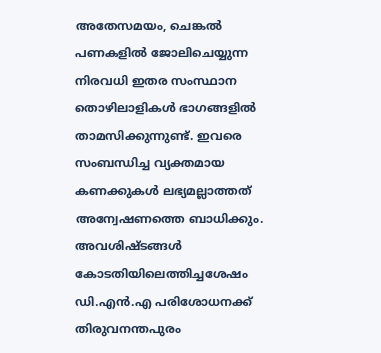അതേസമയം, ചെങ്കൽ പണകളിൽ ജോലിചെയ്യുന്ന നിരവധി ഇതര സംസ്ഥാന തൊഴിലാളികൾ ഭാഗങ്ങളിൽ താമസിക്കുന്നുണ്ട്. ഇവരെ സംബന്ധിച്ച വ്യക്തമായ കണക്കുകൾ ലഭ്യമല്ലാത്തത് അന്വേഷണത്തെ ബാധിക്കും. അവശിഷ്ടങ്ങൾ കോടതിയിലെത്തിച്ചശേഷം ഡി.എൻ.എ പരിശോധനക്ക് തിരുവനന്തപുരം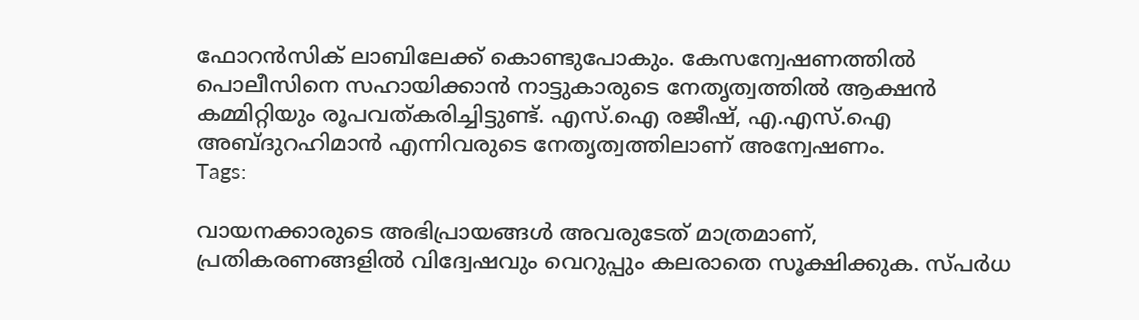ഫോറൻസിക് ലാബിലേക്ക് കൊണ്ടുപോകും. കേസന്വേഷണത്തിൽ പൊലീസിനെ സഹായിക്കാൻ നാട്ടുകാരുടെ നേതൃത്വത്തിൽ ആക്ഷൻ കമ്മിറ്റിയും രൂപവത്കരിച്ചിട്ടുണ്ട്. എസ്.ഐ രജീഷ്, എ.എസ്.ഐ അബ്ദുറഹിമാൻ എന്നിവരുടെ നേതൃത്വത്തിലാണ് അന്വേഷണം.
Tags:

വായനക്കാരുടെ അഭിപ്രായങ്ങള്‍ അവരുടേത് മാത്രമാണ്, പ്രതികരണങ്ങളിൽ വിദ്വേഷവും വെറുപ്പും കലരാതെ സൂക്ഷിക്കുക. സ്പർധ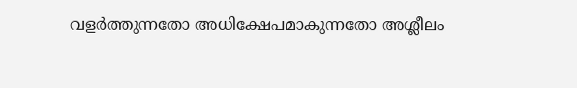വളർത്തുന്നതോ അധിക്ഷേപമാകുന്നതോ അശ്ലീലം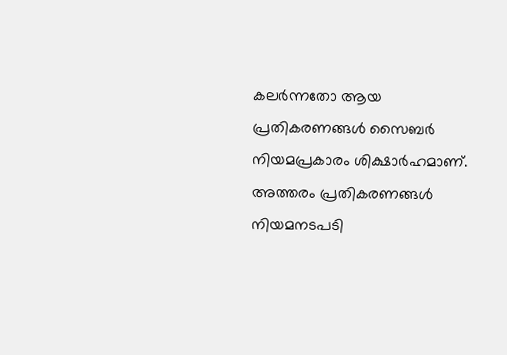കലർന്നതോ ആയ പ്രതികരണങ്ങൾ സൈബർ നിയമപ്രകാരം ശിക്ഷാർഹമാണ്. അത്തരം പ്രതികരണങ്ങൾ നിയമനടപടി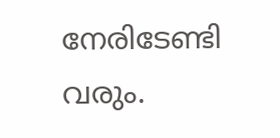നേരിടേണ്ടി വരും.